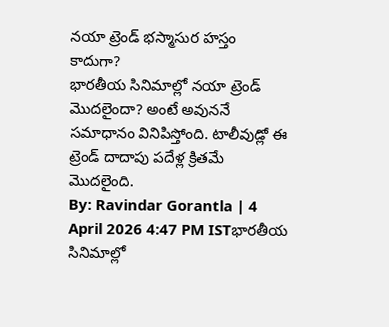నయా ట్రెండ్ భస్మాసుర హస్తం కాదుగా?
భారతీయ సినిమాల్లో నయా ట్రెండ్ మొదలైందా? అంటే అవుననే సమాధానం వినిపిస్తోంది. టాలీవుడ్లో ఈ ట్రెండ్ దాదాపు పదేళ్ల క్రితమే మొదలైంది.
By: Ravindar Gorantla | 4 April 2026 4:47 PM ISTభారతీయ సినిమాల్లో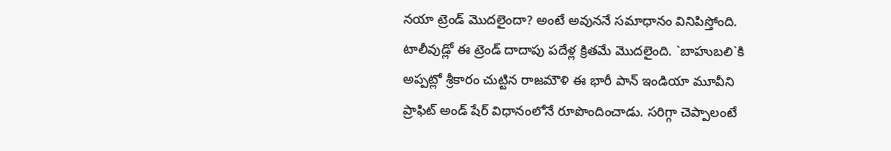నయా ట్రెండ్ మొదలైందా? అంటే అవుననే సమాధానం వినిపిస్తోంది. టాలీవుడ్లో ఈ ట్రెండ్ దాదాపు పదేళ్ల క్రితమే మొదలైంది. `బాహుబలి`కి అప్పట్లో శ్రీకారం చుట్టిన రాజమౌళి ఈ భారీ పాన్ ఇండియా మూవీని ప్రాఫిట్ అండ్ షేర్ విధానంలోనే రూపొందించాడు. సరిగ్గా చెప్పాలంటే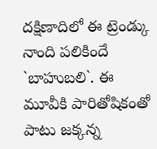దక్షిణాదిలో ఈ ట్రెండ్కు నాంది పలికిందే `బాహుబలి`. ఈ మూవీకి పారితోషికంతో పాటు జక్కన్న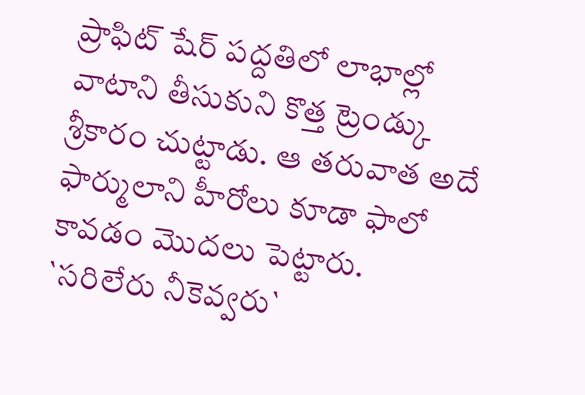ప్రాఫిట్ షేర్ పద్దతిలో లాభాల్లో వాటాని తీసుకుని కొత్త ట్రెండ్కు శ్రీకారం చుట్టాడు. ఆ తరువాత అదే ఫార్ములాని హీరోలు కూడా ఫాలో కావడం మొదలు పెట్టారు.
`సరిలేరు నీకెవ్వరు`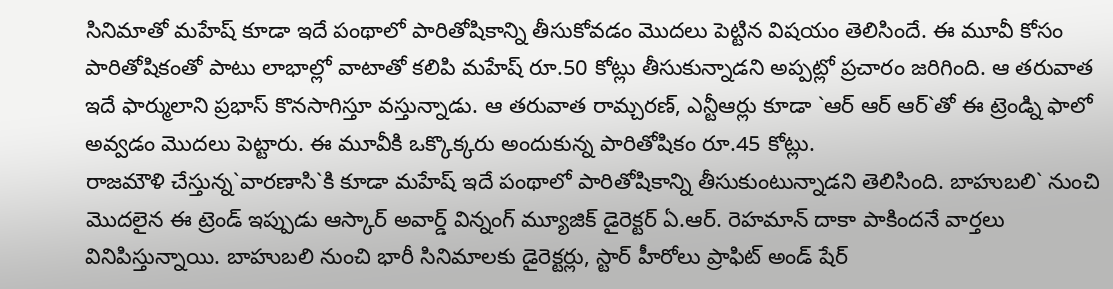సినిమాతో మహేష్ కూడా ఇదే పంథాలో పారితోషికాన్ని తీసుకోవడం మొదలు పెట్టిన విషయం తెలిసిందే. ఈ మూవీ కోసం పారితోషికంతో పాటు లాభాల్లో వాటాతో కలిపి మహేష్ రూ.50 కోట్లు తీసుకున్నాడని అప్పట్లో ప్రచారం జరిగింది. ఆ తరువాత ఇదే ఫార్ములాని ప్రభాస్ కొనసాగిస్తూ వస్తున్నాడు. ఆ తరువాత రామ్చరణ్, ఎన్టీఆర్లు కూడా `ఆర్ ఆర్ ఆర్`తో ఈ ట్రెండ్ని ఫాలో అవ్వడం మొదలు పెట్టారు. ఈ మూవీకి ఒక్కొక్కరు అందుకున్న పారితోషికం రూ.45 కోట్లు.
రాజమౌళి చేస్తున్న`వారణాసి`కి కూడా మహేష్ ఇదే పంథాలో పారితోషికాన్ని తీసుకుంటున్నాడని తెలిసింది. బాహుబలి` నుంచి మొదలైన ఈ ట్రెండ్ ఇప్పుడు ఆస్కార్ అవార్డ్ విన్నంగ్ మ్యూజిక్ డైరెక్టర్ ఏ.ఆర్. రెహమాన్ దాకా పాకిందనే వార్తలు వినిపిస్తున్నాయి. బాహుబలి నుంచి భారీ సినిమాలకు డైరెక్టర్లు, స్టార్ హీరోలు ప్రాఫిట్ అండ్ షేర్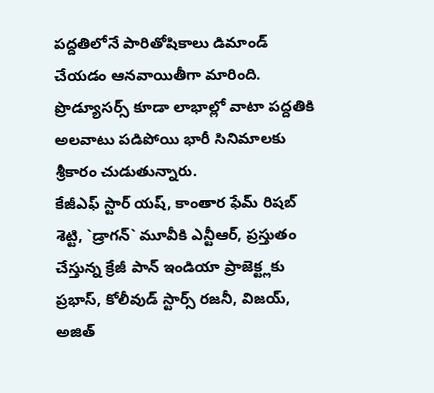పద్దతిలోనే పారితోషికాలు డిమాండ్ చేయడం ఆనవాయితీగా మారింది. ప్రొడ్యూసర్స్ కూడా లాభాల్లో వాటా పద్దతికి అలవాటు పడిపోయి భారీ సినిమాలకు శ్రీకారం చుడుతున్నారు.
కేజీఎఫ్ స్టార్ యష్, కాంతార ఫేమ్ రిషబ్ శెట్టి, `డ్రాగన్` మూవీకి ఎన్టీఆర్, ప్రస్తుతం చేస్తున్న క్రేజీ పాన్ ఇండియా ప్రాజెక్ట్లకు ప్రభాస్, కోలీవుడ్ స్టార్స్ రజనీ, విజయ్, అజిత్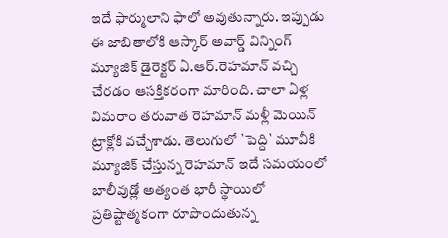ఇదే ఫార్ములాని ఫాలో అవుతున్నారు. ఇప్పుడు ఈ జాబితాలోకి ఆస్కార్ అవార్డ్ విన్నింగ్ మ్యూజిక్ డైరెక్టర్ ఏ.ఆర్.రెహమాన్ వచ్చి చేరడం ఆసక్తికరంగా మారింది. చాలా ఏళ్ల విమరాం తరువాత రెహమాన్ మళ్లీ మెయిన్ ట్రాక్లోకి వచ్చేశాడు. తెలుగులో `పెద్ది` మూవీకి మ్యూజిక్ చేస్తున్న రెహమాన్ ఇదే సమయంలో బాలీవుడ్లో అత్యంత భారీ స్థాయిలో ప్రతిష్టాత్మకంగా రూపొందుతున్న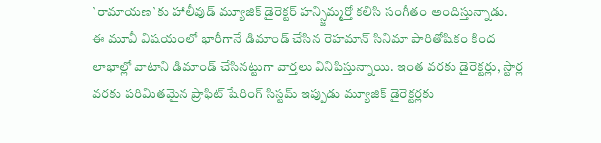`రామాయణ`కు హాలీవుడ్ మ్యూజిక్ డైరెక్టర్ హన్స్జిమ్మర్తో కలిసి సంగీతం అందిస్తున్నాడు.
ఈ మూవీ విషయంలో భారీగానే డిమాండ్ చేసిన రెహమాన్ సినిమా పారితోషికం కింద లాభాల్లో వాటాని డిమాండ్ చేసినట్టుగా వార్తలు వినిపిస్తున్నాయి. ఇంత వరకు డైరెక్టర్లు, స్టార్ల వరకు పరిమితమైన ప్రాఫిట్ షేరింగ్ సిస్టమ్ ఇప్పుడు మ్యూజిక్ డైరెక్టర్లకు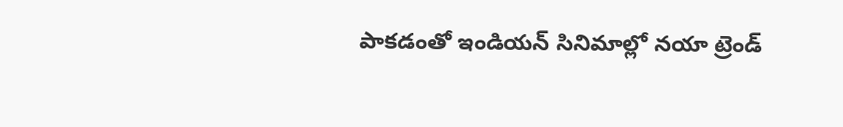పాకడంతో ఇండియన్ సినిమాల్లో నయా ట్రెండ్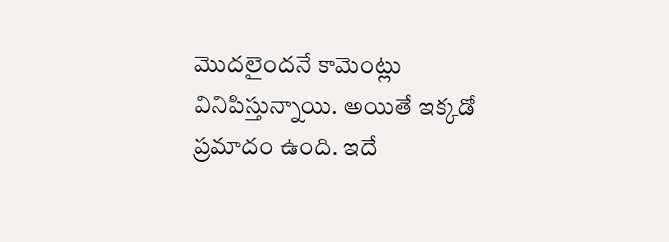మొదలైందనే కామెంట్లు వినిపిస్తున్నాయి. అయితే ఇక్కడో ప్రమాదం ఉంది. ఇదే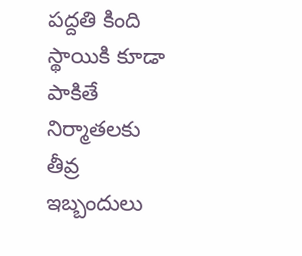పద్దతి కింది స్థాయికి కూడా పాకితే నిర్మాతలకు తీవ్ర ఇబ్బందులు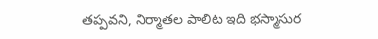తప్పవని, నిర్మాతల పాలిట ఇది భస్మాసుర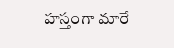హస్తంగా మారే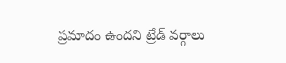ప్రమాదం ఉందని ట్రేడ్ వర్గాలు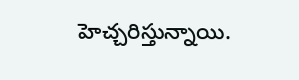హెచ్చరిస్తున్నాయి.